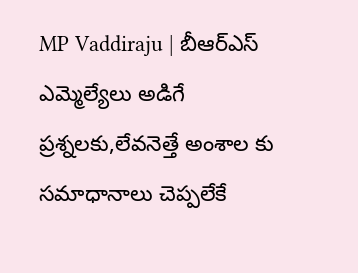MP Vaddiraju | బీఆర్ఎస్ ఎమ్మెల్యేలు అడిగే ప్రశ్నలకు,లేవనెత్తే అంశాల కు సమాధానాలు చెప్పలేకే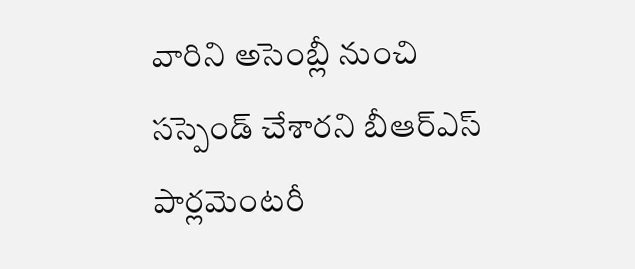వారిని అసెంబ్లీ నుంచి సస్పెండ్ చేశారని బీఆర్ఎస్ పార్లమెంటరీ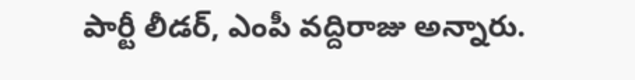పార్టీ లీడర్, ఎంపీ వద్దిరాజు అన్నారు.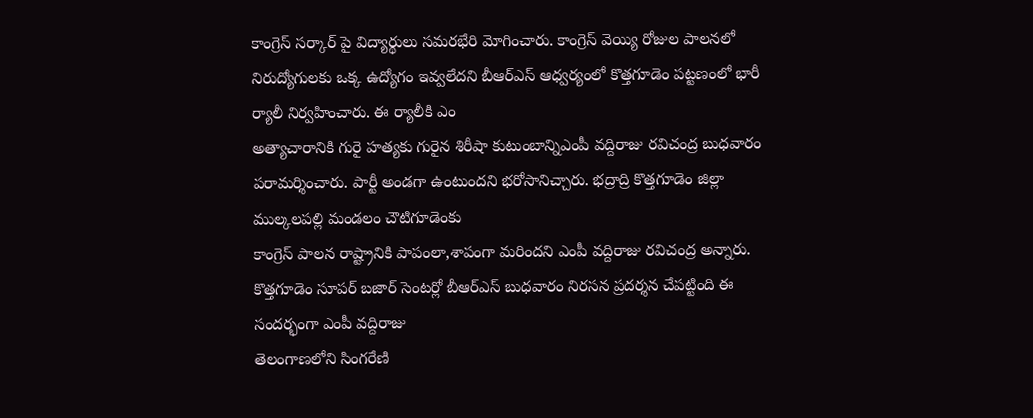కాంగ్రెస్ సర్కార్ పై విద్యార్థులు సమరభేరి మోగించారు. కాంగ్రెస్ వెయ్యి రోజుల పాలనలో నిరుద్యోగులకు ఒక్క ఉద్యోగం ఇవ్వలేదని బీఆర్ఎస్ ఆధ్వర్యంలో కొత్తగూడెం పట్టణంలో భారీ ర్యాలీ నిర్వహించారు. ఈ ర్యాలీకి ఎం
అత్యాచారానికి గురై హత్యకు గురైన శిరీషా కుటుంబాన్నిఎంపీ వద్దిరాజు రవిచంద్ర బుధవారం పరామర్శించారు. పార్టీ అండగా ఉంటుందని భరోసానిచ్చారు. భద్రాద్రి కొత్తగూడెం జిల్లా ముల్కలపల్లి మండలం చౌటిగూడెంకు
కాంగ్రెస్ పాలన రాష్ట్రానికి పాపంలా,శాపంగా మరిందని ఎంపీ వద్దిరాజు రవిచంద్ర అన్నారు. కొత్తగూడెం సూపర్ బజార్ సెంటర్లో బీఆర్ఎస్ బుధవారం నిరసన ప్రదర్శన చేపట్టింది ఈ సందర్భంగా ఎంపీ వద్దిరాజు
తెలంగాణలోని సింగరేణి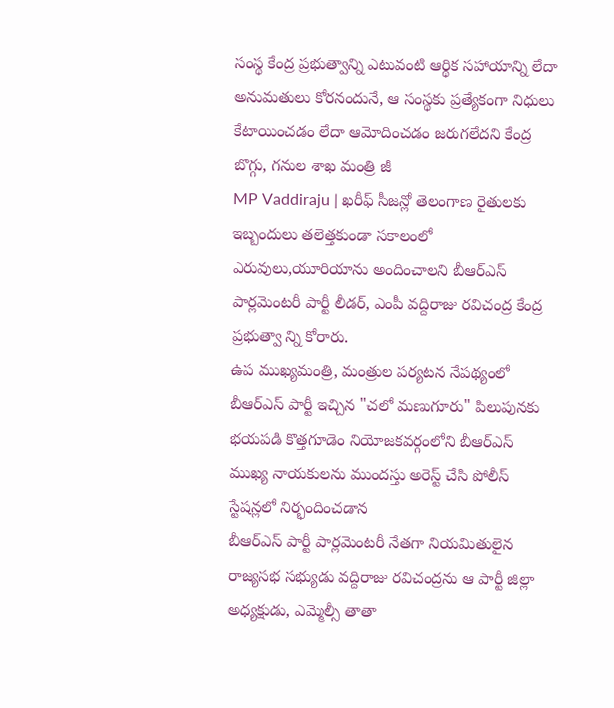సంస్థ కేంద్ర ప్రభుత్వాన్ని ఎటువంటి ఆర్థిక సహాయాన్ని లేదా అనుమతులు కోరనందునే, ఆ సంస్థకు ప్రత్యేకంగా నిధులు కేటాయించడం లేదా ఆమోదించడం జరుగలేదని కేంద్ర బొగ్గు, గనుల శాఖ మంత్రి జీ
MP Vaddiraju | ఖరీఫ్ సీజన్లో తెలంగాణ రైతులకు ఇబ్బందులు తలెత్తకుండా సకాలంలో ఎరువులు,యూరియాను అందించాలని బీఆర్ఎస్ పార్లమెంటరీ పార్టీ లీడర్, ఎంపీ వద్దిరాజు రవిచంద్ర కేంద్ర ప్రభుత్వా న్ని కోరారు.
ఉప ముఖ్యమంత్రి, మంత్రుల పర్యటన నేపథ్యంలో బీఆర్ఎస్ పార్టీ ఇచ్చిన "చలో మణుగూరు" పిలుపునకు భయపడి కొత్తగూడెం నియోజకవర్గంలోని బీఆర్ఎస్ ముఖ్య నాయకులను ముందస్తు అరెస్ట్ చేసి పోలీస్ స్టేషన్లలో నిర్భందించడాన
బీఆర్ఎస్ పార్టీ పార్లమెంటరీ నేతగా నియమితులైన రాజ్యసభ సభ్యుడు వద్దిరాజు రవిచంద్రను ఆ పార్టీ జిల్లా అధ్యక్షుడు, ఎమ్మెల్సీ తాతా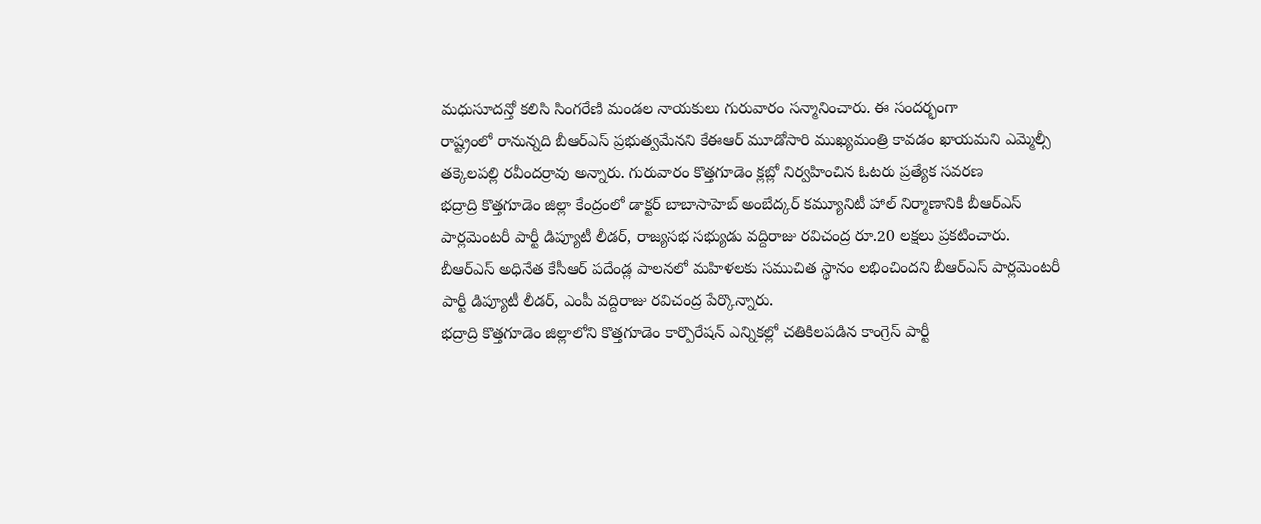మధుసూదన్తో కలిసి సింగరేణి మండల నాయకులు గురువారం సన్మానించారు. ఈ సందర్భంగా
రాష్ట్రంలో రానున్నది బీఆర్ఎస్ ప్రభుత్వమేనని కేఈఆర్ మూడోసారి ముఖ్యమంత్రి కావడం ఖాయమని ఎమ్మెల్సీ తక్కెలపల్లి రవీందర్రావు అన్నారు. గురువారం కొత్తగూడెం క్లబ్లో నిర్వహించిన ఓటరు ప్రత్యేక సవరణ
భద్రాద్రి కొత్తగూడెం జిల్లా కేంద్రంలో డాక్టర్ బాబాసాహెబ్ అంబేద్కర్ కమ్యూనిటీ హాల్ నిర్మాణానికి బీఆర్ఎస్ పార్లమెంటరీ పార్టీ డిప్యూటీ లీడర్, రాజ్యసభ సభ్యుడు వద్దిరాజు రవిచంద్ర రూ.20 లక్షలు ప్రకటించారు.
బీఆర్ఎస్ అధినేత కేసీఆర్ పదేండ్ల పాలనలో మహిళలకు సముచిత స్థానం లభించిందని బీఆర్ఎస్ పార్లమెంటరీ పార్టీ డిప్యూటీ లీడర్, ఎంపీ వద్దిరాజు రవిచంద్ర పేర్కొన్నారు.
భద్రాద్రి కొత్తగూడెం జిల్లాలోని కొత్తగూడెం కార్పొరేషన్ ఎన్నికల్లో చతికిలపడిన కాంగ్రెస్ పార్టీ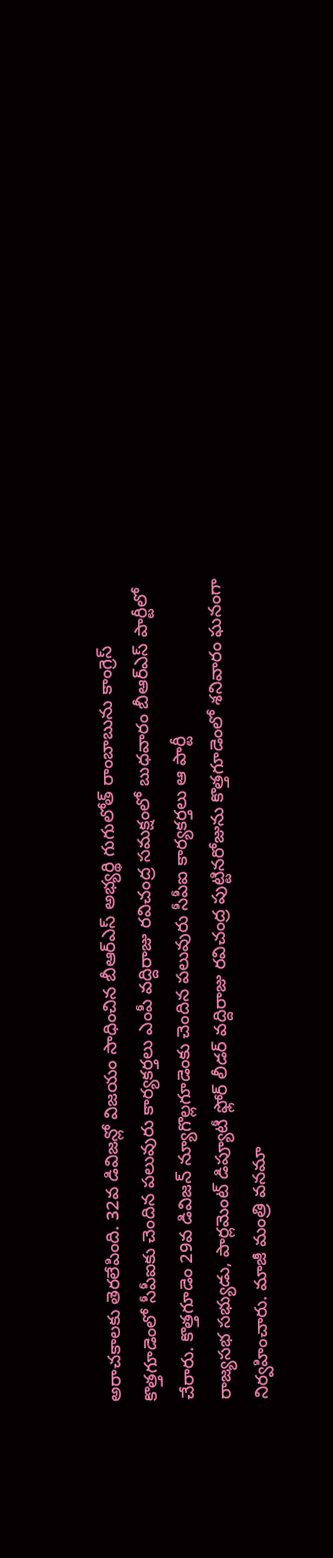అరాచకాలకు తెరలేపింది. 32వ డివిజన్లో విజయం సాధించిన బీఆర్ఎస్ అభ్యర్థి గుగులోత్ రాంబాబును కాంగ్రెస్
కొత్తగూడెంలో సీపీఐకు చెందిన పలువురు కార్యకర్తలు ఎంపీ వద్దిరాజు రవిచంద్ర సమక్షంలో బుధవారం బీఆర్ఎస్ పార్టీలో చేరారు. కొత్తగూడెం 29వ డివిజన్ న్యూగొల్లగూడెంకు చెందిన పలువురు సీపీఐ కార్యకర్తలు ఆ పార్టీ
రాజ్యసభ సభ్యుడు, పార్లమెంట్ డిప్యూటీ ఫ్లోర్ లీడర్ వద్దిరాజు రవిచంద్ర పుట్టినరోజును కొత్తగూడెంలో శనివారం ఘనంగా నిర్వహించారు. మాజీ మంత్రి వనమా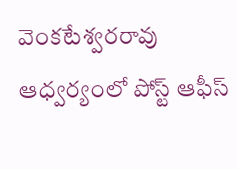వెంకటేశ్వరరావు ఆధ్వర్యంలో పోస్ట్ ఆఫీస్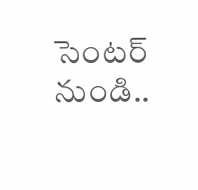సెంటర్ నుండి..